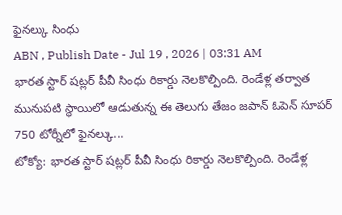ఫైనల్కు సింధు
ABN , Publish Date - Jul 19 , 2026 | 03:31 AM
భారత స్టార్ షట్లర్ పీవీ సింధు రికార్డు నెలకొల్పింది. రెండేళ్ల తర్వాత మునుపటి స్థాయిలో ఆడుతున్న ఈ తెలుగు తేజం జపాన్ ఓపెన్ సూపర్ 750 టోర్నీలో ఫైనల్కు...
టోక్యో: భారత స్టార్ షట్లర్ పీవీ సింధు రికార్డు నెలకొల్పింది. రెండేళ్ల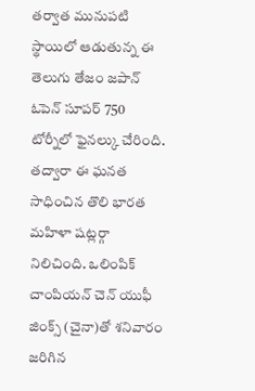తర్వాత మునుపటి స్థాయిలో ఆడుతున్న ఈ తెలుగు తేజం జపాన్ ఓపెన్ సూపర్ 750 టోర్నీలో ఫైనల్కు చేరింది. తద్వారా ఈ ఘనత సాధించిన తొలి భారత మహిళా షట్లర్గా నిలిచింది. ఒలింపిక్ చాంపియన్ చెన్ యుఫీ జింక్స్ (చైనా)తో శనివారం జరిగిన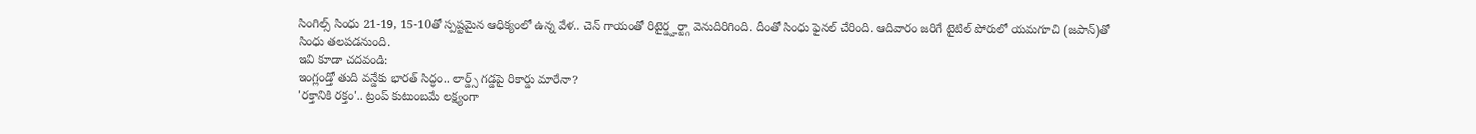సింగిల్స్ సింధు 21-19, 15-10తో స్పష్టమైన ఆధిక్యంలో ఉన్న వేళ.. చెన్ గాయంతో రిటైర్డ్హర్ట్గా వెనుదిరిగింది. దీంతో సింధు ఫైనల్ చేరింది. ఆదివారం జరిగే టైటిల్ పోరులో యమగూచి (జపాన్)తో సింధు తలపడనుంది.
ఇవి కూడా చదవండి:
ఇంగ్లండ్తో తుది వన్డేకు భారత్ సిద్ధం.. లార్డ్స్ గడ్డపై రికార్డు మారేనా?
'రక్తానికి రక్తం'.. ట్రంప్ కుటుంబమే లక్ష్యంగా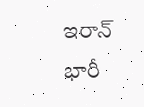ఇరాన్ భారీ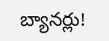బ్యానర్లు!